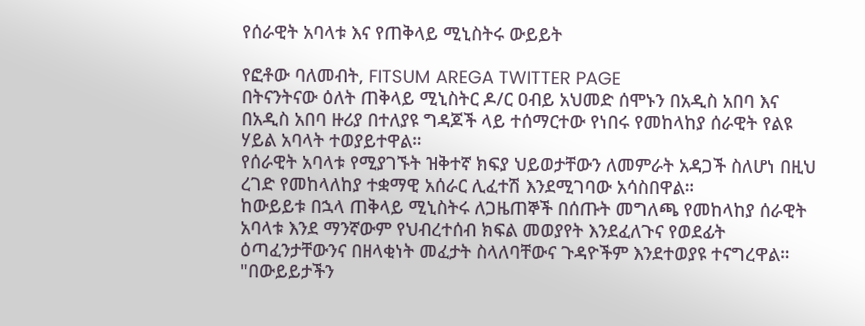የሰራዊት አባላቱ እና የጠቅላይ ሚኒስትሩ ውይይት

የፎቶው ባለመብት, FITSUM AREGA TWITTER PAGE
በትናንትናው ዕለት ጠቅላይ ሚኒስትር ዶ/ር ዐብይ አህመድ ሰሞኑን በአዲስ አበባ እና በአዲስ አበባ ዙሪያ በተለያዩ ግዳጆች ላይ ተሰማርተው የነበሩ የመከላከያ ሰራዊት የልዩ ሃይል አባላት ተወያይተዋል።
የሰራዊት አባላቱ የሚያገኙት ዝቅተኛ ክፍያ ህይወታቸውን ለመምራት አዳጋች ስለሆነ በዚህ ረገድ የመከላለከያ ተቋማዊ አሰራር ሊፈተሽ እንደሚገባው አሳስበዋል።
ከውይይቱ በኋላ ጠቅላይ ሚኒስትሩ ለጋዜጠኞች በሰጡት መግለጫ የመከላከያ ሰራዊት አባላቱ እንደ ማንኛውም የህብረተሰብ ክፍል መወያየት እንደፈለጉና የወደፊት ዕጣፈንታቸውንና በዘላቂነት መፈታት ስላለባቸውና ጉዳዮችም እንደተወያዩ ተናግረዋል።
"በውይይታችን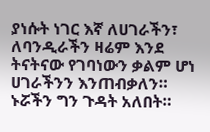ያነሱት ነገር እኛ ለሀገራችን፣ ለባንዲራችን ዛሬም እንደ ትናትናው የገባነውን ቃልም ሆነ ሀገራችንን እንጠብቃለን። ኑሯችን ግን ጉዳት አለበት።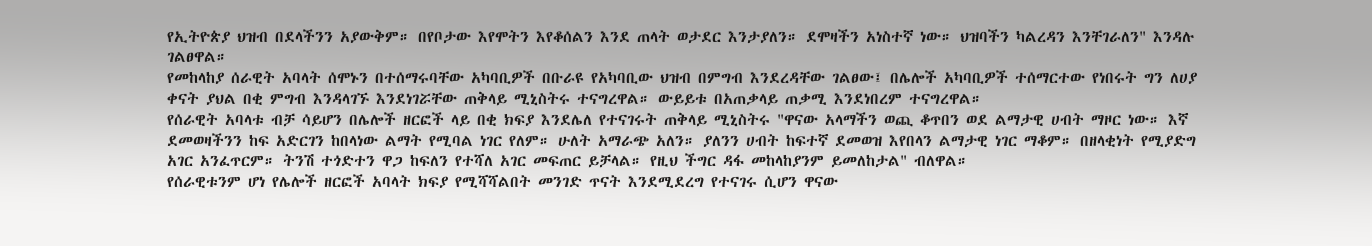የኢትዮጵያ ህዝብ በደላችንን አያውቅም። በየቦታው እየሞትን እየቆሰልን እንደ ጠላት ወታደር እንታያለን። ደሞዛችን አነስተኛ ነው። ህዝባችን ካልረዳን እንቸገራለን" እንዳሉ ገልፀዋል።
የመከላከያ ሰራዊት አባላት ሰሞኑን በተሰማሩባቸው አካባቢዎች በቡራዩ የአካባቢው ህዝብ በምግብ እንደረዳቸው ገልፀው፤ በሌሎች አካባቢዎች ተሰማርተው የነበሩት ግን ለሀያ ቀናት ያህል በቂ ምግብ እንዳላገኙ እንደነገሯቸው ጠቅላይ ሚኒስትሩ ተናግረዋል። ውይይቱ በአጠቃላይ ጠቃሚ እንደነበረም ተናግረዋል።
የሰራዊት አባላቱ ብቻ ሳይሆን በሌሎች ዘርፎች ላይ በቂ ክፍያ እንደሌለ የተናገሩት ጠቅላይ ሚኒስትሩ "ዋናው አላማችን ወጪ ቆጥበን ወደ ልማታዊ ሀብት ማዞር ነው። እኛ ደመወዛችንን ከፍ አድርገን ከበላነው ልማት የሚባል ነገር የለም። ሁለት አማራጭ አለን። ያለንን ሀብት ከፍተኛ ደመወዝ እየበላን ልማታዊ ነገር ማቆም። በዘላቂነት የሚያድግ አገር አንፈጥርም። ትንሽ ተጎድተን ዋጋ ከፍለን የተሻለ አገር መፍጠር ይቻላል። የዚህ ችግር ዳፋ መከላከያንም ይመለከታል" ብለዋል።
የሰራዊቱንም ሆነ የሌሎች ዘርፎች አባላት ክፍያ የሚሻሻልበት መንገድ ጥናት እንደሚደረግ የተናገሩ ሲሆን ዋናው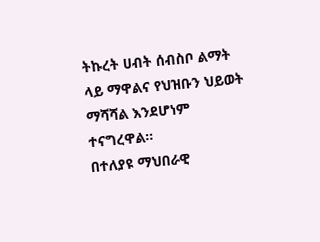ትኩረት ሀብት ሰብስቦ ልማት ላይ ማዋልና የህዝቡን ህይወት ማሻሻል እንደሆነም ተናግረዋል።
በተለያዩ ማህበራዊ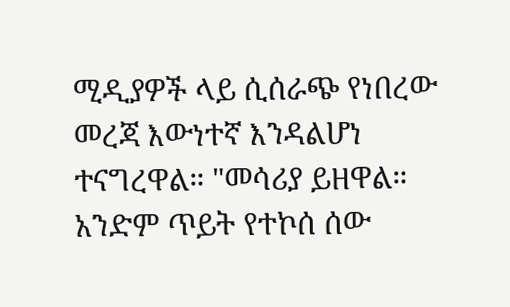ሚዲያዎች ላይ ሲሰራጭ የነበረው መረጃ እውነተኛ እንዳልሆነ ተናግረዋል። "መሳሪያ ይዘዋል። አንድም ጥይት የተኮሰ ሰው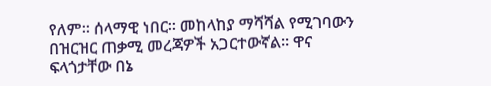የለም። ሰላማዊ ነበር። መከላከያ ማሻሻል የሚገባውን በዝርዝር ጠቃሚ መረጃዎች አጋርተውኛል። ዋና ፍላጎታቸው በኔ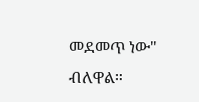መደመጥ ነው" ብለዋል።